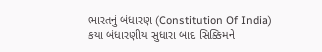ભારતનું બંધારણ (Constitution Of India) કયા બંધારણીય સુધારા બાદ સિક્કિમને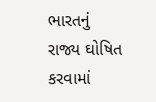ભારતનું રાજ્ય ઘોષિત કરવામાં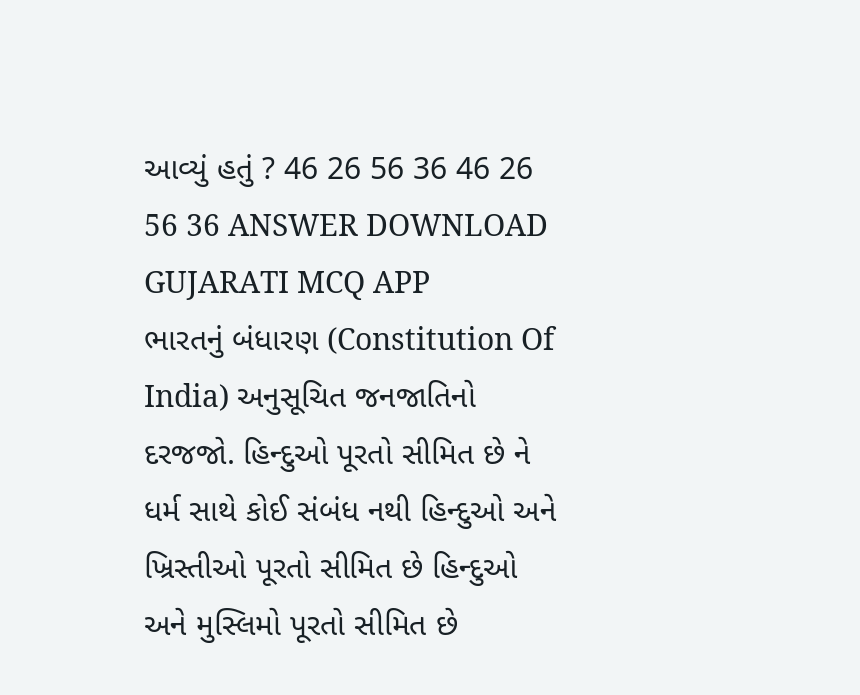આવ્યું હતું ? 46 26 56 36 46 26 56 36 ANSWER DOWNLOAD GUJARATI MCQ APP
ભારતનું બંધારણ (Constitution Of India) અનુસૂચિત જનજાતિનો દરજજો. હિન્દુઓ પૂરતો સીમિત છે ને ધર્મ સાથે કોઈ સંબંધ નથી હિન્દુઓ અને ખ્રિસ્તીઓ પૂરતો સીમિત છે હિન્દુઓ અને મુસ્લિમો પૂરતો સીમિત છે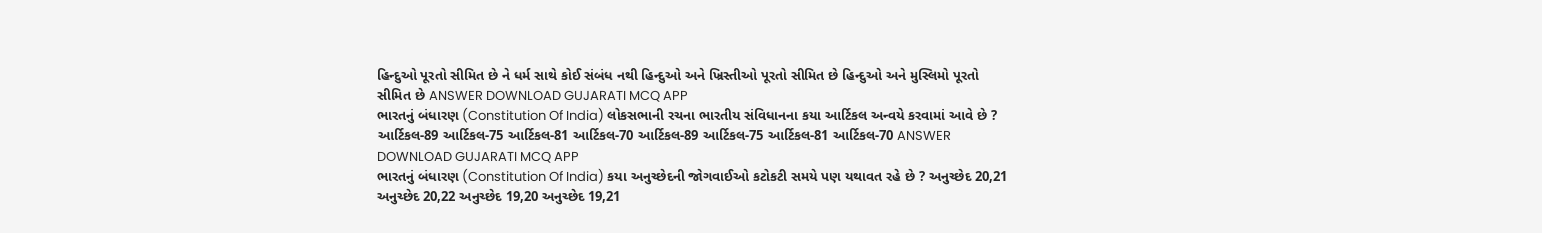હિન્દુઓ પૂરતો સીમિત છે ને ધર્મ સાથે કોઈ સંબંધ નથી હિન્દુઓ અને ખ્રિસ્તીઓ પૂરતો સીમિત છે હિન્દુઓ અને મુસ્લિમો પૂરતો સીમિત છે ANSWER DOWNLOAD GUJARATI MCQ APP
ભારતનું બંધારણ (Constitution Of India) લોકસભાની રચના ભારતીય સંવિધાનના કયા આર્ટિકલ અન્વયે કરવામાં આવે છે ? આર્ટિકલ-89 આર્ટિકલ-75 આર્ટિકલ-81 આર્ટિકલ-70 આર્ટિકલ-89 આર્ટિકલ-75 આર્ટિકલ-81 આર્ટિકલ-70 ANSWER DOWNLOAD GUJARATI MCQ APP
ભારતનું બંધારણ (Constitution Of India) કયા અનુચ્છેદની જોગવાઈઓ કટોકટી સમયે પણ યથાવત રહે છે ? અનુચ્છેદ 20,21 અનુચ્છેદ 20,22 અનુચ્છેદ 19,20 અનુચ્છેદ 19,21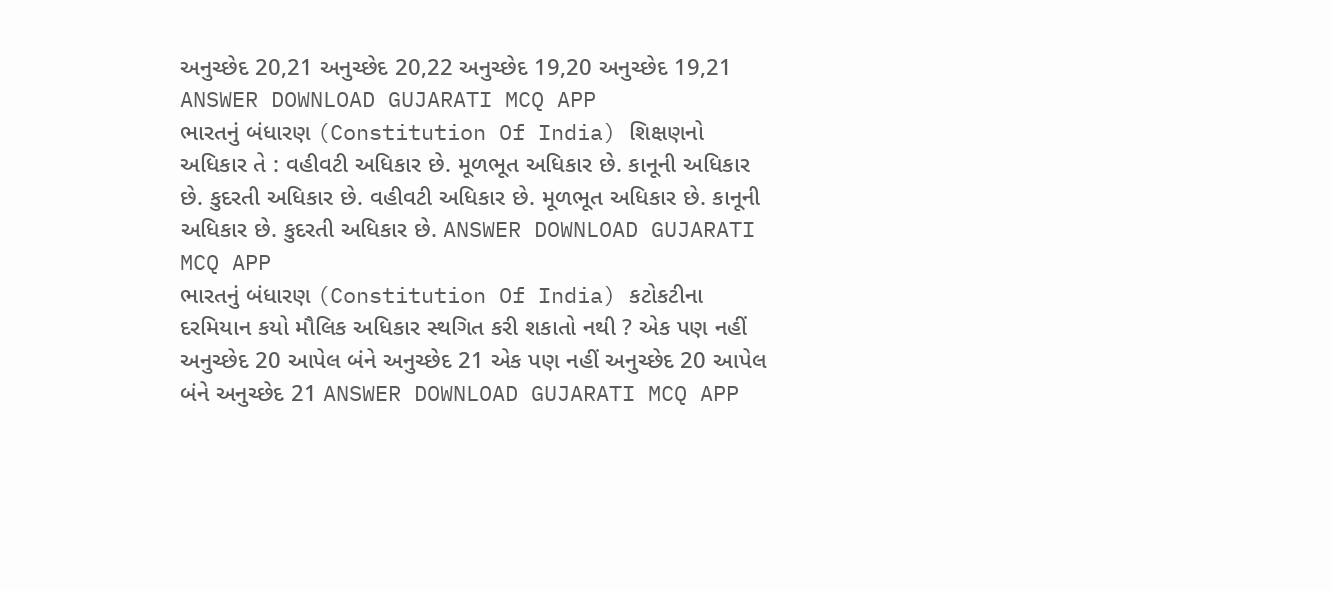અનુચ્છેદ 20,21 અનુચ્છેદ 20,22 અનુચ્છેદ 19,20 અનુચ્છેદ 19,21 ANSWER DOWNLOAD GUJARATI MCQ APP
ભારતનું બંધારણ (Constitution Of India) શિક્ષણનો અધિકાર તે : વહીવટી અધિકાર છે. મૂળભૂત અધિકાર છે. કાનૂની અધિકાર છે. કુદરતી અધિકાર છે. વહીવટી અધિકાર છે. મૂળભૂત અધિકાર છે. કાનૂની અધિકાર છે. કુદરતી અધિકાર છે. ANSWER DOWNLOAD GUJARATI MCQ APP
ભારતનું બંધારણ (Constitution Of India) કટોકટીના દરમિયાન કયો મૌલિક અધિકાર સ્થગિત કરી શકાતો નથી ? એક પણ નહીં અનુચ્છેદ 20 આપેલ બંને અનુચ્છેદ 21 એક પણ નહીં અનુચ્છેદ 20 આપેલ બંને અનુચ્છેદ 21 ANSWER DOWNLOAD GUJARATI MCQ APP